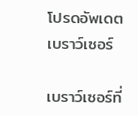โปรดอัพเดตเบราว์เซอร์

เบราว์เซอร์ที่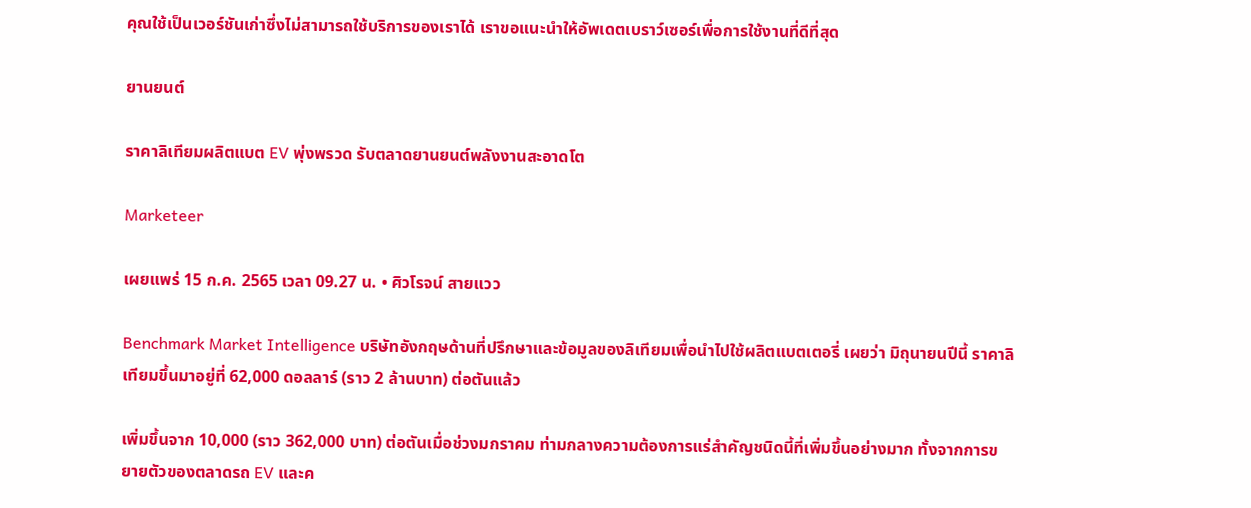คุณใช้เป็นเวอร์ชันเก่าซึ่งไม่สามารถใช้บริการของเราได้ เราขอแนะนำให้อัพเดตเบราว์เซอร์เพื่อการใช้งานที่ดีที่สุด

ยานยนต์

ราคาลิเทียมผลิตแบต EV พุ่งพรวด รับตลาดยานยนต์พลังงานสะอาดโต

Marketeer

เผยแพร่ 15 ก.ค. 2565 เวลา 09.27 น. • ศิวโรจน์ สายแวว

Benchmark Market Intelligence บริษัทอังกฤษด้านที่ปรึกษาและข้อมูลของลิเทียมเพื่อนำไปใช้ผลิตแบตเตอรี่ เผยว่า มิถุนายนปีนี้ ราคาลิเทียมขึ้นมาอยู่ที่ 62,000 ดอลลาร์ (ราว 2 ล้านบาท) ต่อตันแล้ว

เพิ่มขึ้นจาก 10,000 (ราว 362,000 บาท) ต่อตันเมื่อช่วงมกราคม ท่ามกลางความต้องการแร่สำคัญชนิดนี้ที่เพิ่มขึ้นอย่างมาก ทั้งจากการขยายตัวของตลาดรถ EV และค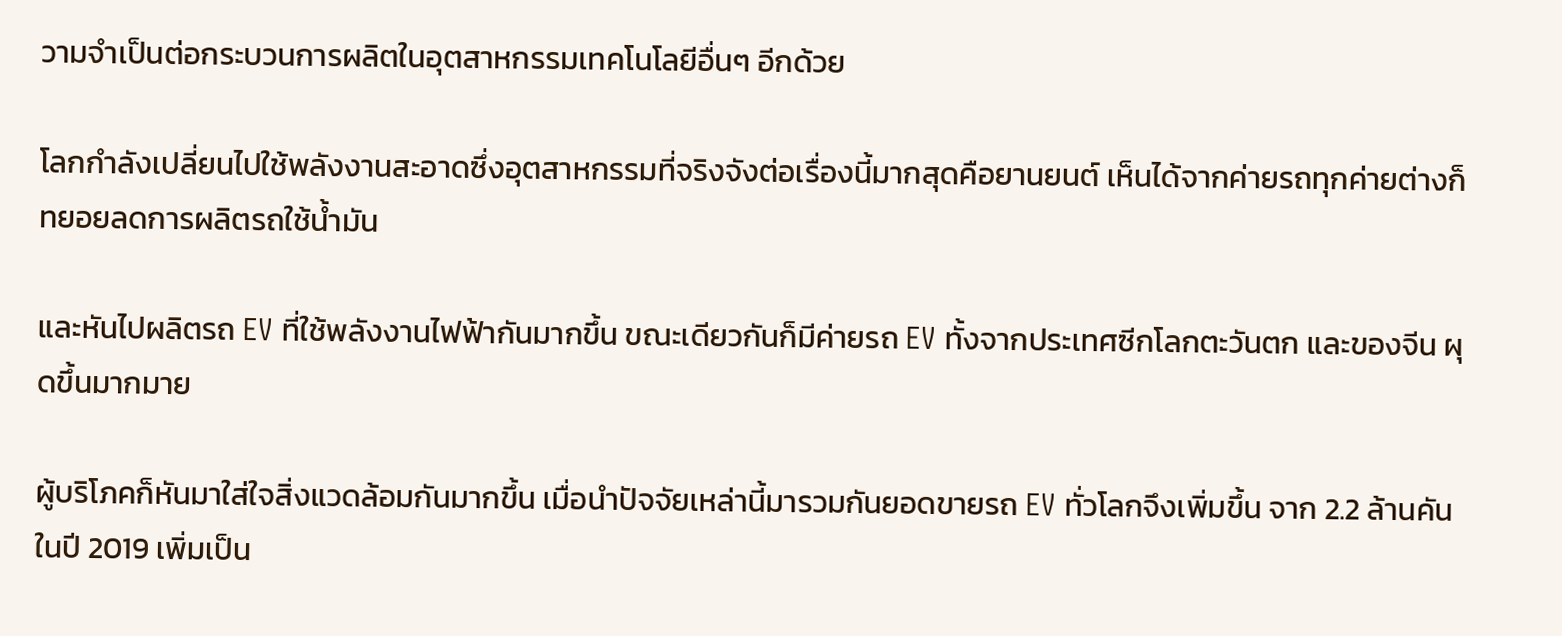วามจำเป็นต่อกระบวนการผลิตในอุตสาหกรรมเทคโนโลยีอื่นๆ อีกด้วย

โลกกำลังเปลี่ยนไปใช้พลังงานสะอาดซึ่งอุตสาหกรรมที่จริงจังต่อเรื่องนี้มากสุดคือยานยนต์ เห็นได้จากค่ายรถทุกค่ายต่างก็ทยอยลดการผลิตรถใช้น้ำมัน

และหันไปผลิตรถ EV ที่ใช้พลังงานไฟฟ้ากันมากขึ้น ขณะเดียวกันก็มีค่ายรถ EV ทั้งจากประเทศซีกโลกตะวันตก และของจีน ผุดขึ้นมากมาย

ผู้บริโภคก็หันมาใส่ใจสิ่งแวดล้อมกันมากขึ้น เมื่อนำปัจจัยเหล่านี้มารวมกันยอดขายรถ EV ทั่วโลกจึงเพิ่มขึ้น จาก 2.2 ล้านคันในปี 2019 เพิ่มเป็น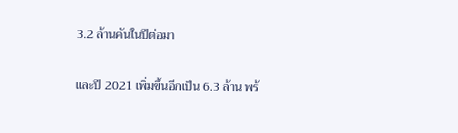3.2 ล้านคันในปีต่อมา

และปี 2021 เพิ่มขึ้นอีกเป็น 6.3 ล้าน พร้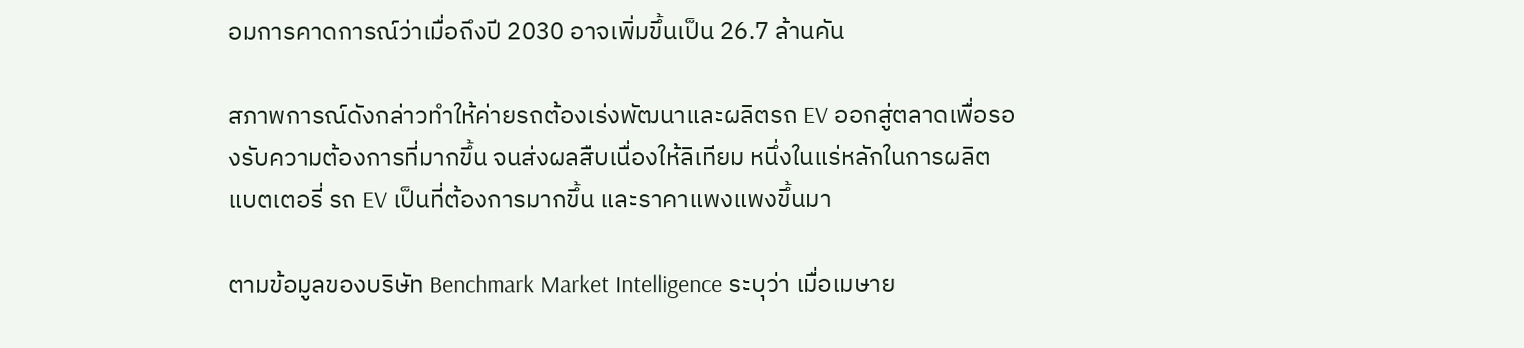อมการคาดการณ์ว่าเมื่อถึงปี 2030 อาจเพิ่มขึ้นเป็น 26.7 ล้านคัน

สภาพการณ์ดังกล่าวทำให้ค่ายรถต้องเร่งพัฒนาและผลิตรถ EV ออกสู่ตลาดเพื่อรองรับความต้องการที่มากขึ้น จนส่งผลสืบเนื่องให้ลิเทียม หนึ่งในแร่หลักในการผลิตแบตเตอรี่ รถ EV เป็นที่ต้องการมากขึ้น และราคาแพงแพงขึ้นมา

ตามข้อมูลของบริษัท Benchmark Market Intelligence ระบุว่า เมื่อเมษาย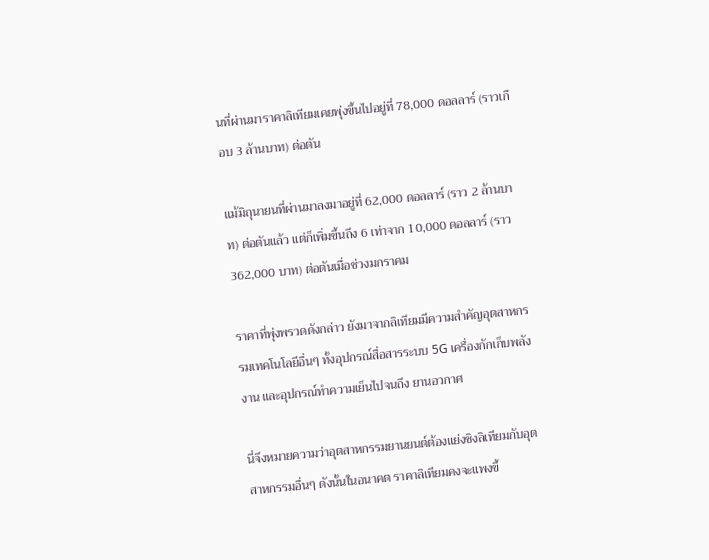นที่ผ่านมาราคาลิเทียมเคยพุ่งขึ้นไปอยู่ที่ 78,000 ดอลลาร์ (ราวเกือบ 3 ล้านบาท) ต่อตัน

แม้มิถุนายนที่ผ่านมาลงมาอยู่ที่ 62,000 ดอลลาร์ (ราว 2 ล้านบาท) ต่อตันแล้ว แต่ก็เพิ่มขึ้นถึง 6 เท่าจาก 10,000 ดอลลาร์ (ราว 362,000 บาท) ต่อตันเมื่อช่วงมกราคม

ราคาที่พุ่งพรวดดังกล่าว ยังมาจากลิเทียมมีความสำคัญอุตสาหกรรมเทคโนโลยีอื่นๆ ทั้งอุปกรณ์สื่อสารระบบ 5G เครื่องกักเก็บพลังงาน และอุปกรณ์ทำความเย็นไปจนถึง ยานอวกาศ

นี่จึงหมายความว่าอุตสาหกรรมยานยนต์ต้องแย่งชิงลิเทียมกับอุตสาหกรรมอื่นๆ ดังนั้นในอนาคต ราคาลิเทียมคงจะแพงขึ้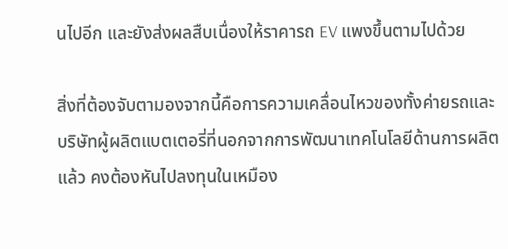นไปอีก และยังส่งผลสืบเนื่องให้ราคารถ EV แพงขึ้นตามไปด้วย

สิ่งที่ต้องจับตามองจากนี้คือการความเคลื่อนไหวของทั้งค่ายรถและบริษัทผู้ผลิตแบตเตอรี่ที่นอกจากการพัฒนาเทคโนโลยีด้านการผลิตแล้ว คงต้องหันไปลงทุนในเหมือง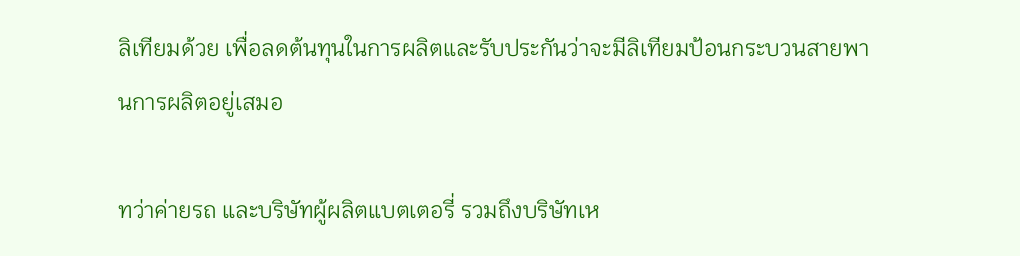ลิเทียมด้วย เพื่อลดต้นทุนในการผลิตและรับประกันว่าจะมีลิเทียมป้อนกระบวนสายพานการผลิตอยู่เสมอ

ทว่าค่ายรถ และบริษัทผู้ผลิตแบตเตอรี่ รวมถึงบริษัทเห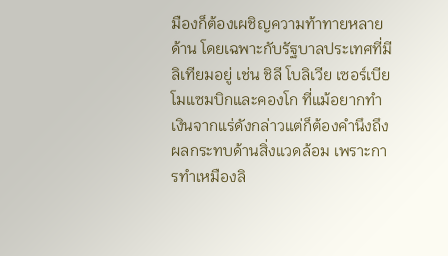มืองก็ต้องเผชิญความท้าทายหลายด้าน โดยเฉพาะกับรัฐบาลประเทศที่มีลิเทียมอยู่ เช่น ชิลี โบลิเวีย เซอร์เบีย โมแซมบิกและคองโก ที่แม้อยากทำเงินจากแร่ดังกล่าวแต่ก็ต้องคำนึงถึงผลกระทบด้านสิ่งแวดล้อม เพราะการทำเหมืองลิ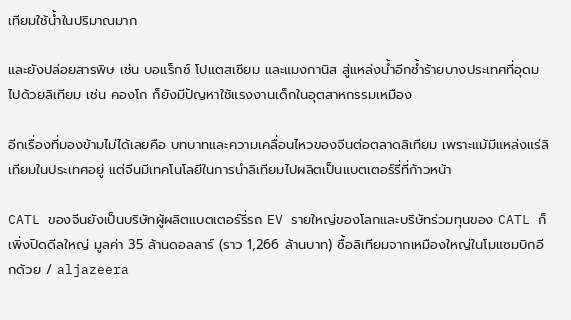เทียมใช้น้ำในปริมาณมาก

และยังปล่อยสารพิษ เช่น บอแร็กซ์ โปแตสเซียม และแมงกานิส สู่แหล่งน้ำอีกซ้ำร้ายบางประเทศที่อุดมไปด้วยลิเทียม เช่น คองโก ก็ยังมีปัญหาใช้แรงงานเด็กในอุตสาหกรรมเหมือง

อีกเรื่องที่มองข้ามไม่ได้เลยคือ บทบาทและความเคลื่อนไหวของจีนต่อตลาดลิเทียม เพราะแม้มีแหล่งแร่ลิเทียมในประเทศอยู่ แต่จีนมีเทคโนโลยีในการนำลิเทียมไปผลิตเป็นแบตเตอร์รี่ที่ก้าวหน้า

CATL ของจีนยังเป็นบริษัทผู้ผลิตแบตเตอร์รี่รถ EV รายใหญ่ของโลกและบริษัทร่วมทุนของ CATL ก็เพิ่งปิดดีลใหญ่ มูลค่า 35 ล้านดอลลาร์ (ราว 1,266 ล้านบาท) ซื้อลิเทียมจากเหมืองใหญ่ในโมแซมบิกอีกด้วย / aljazeera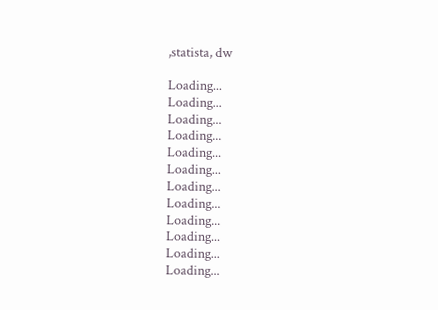,statista, dw

Loading...
Loading...
Loading...
Loading...
Loading...
Loading...
Loading...
Loading...
Loading...
Loading...
Loading...
Loading...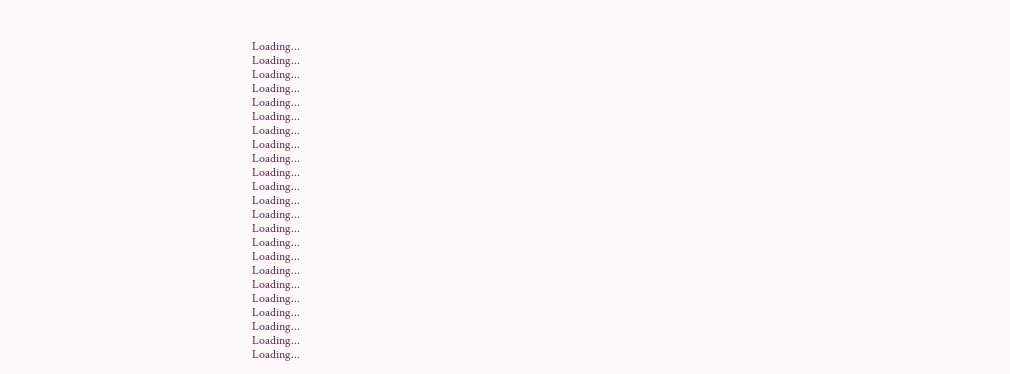Loading...
Loading...
Loading...
Loading...
Loading...
Loading...
Loading...
Loading...
Loading...
Loading...
Loading...
Loading...
Loading...
Loading...
Loading...
Loading...
Loading...
Loading...
Loading...
Loading...
Loading...
Loading...
Loading...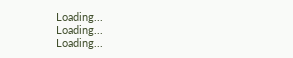Loading...
Loading...
Loading...